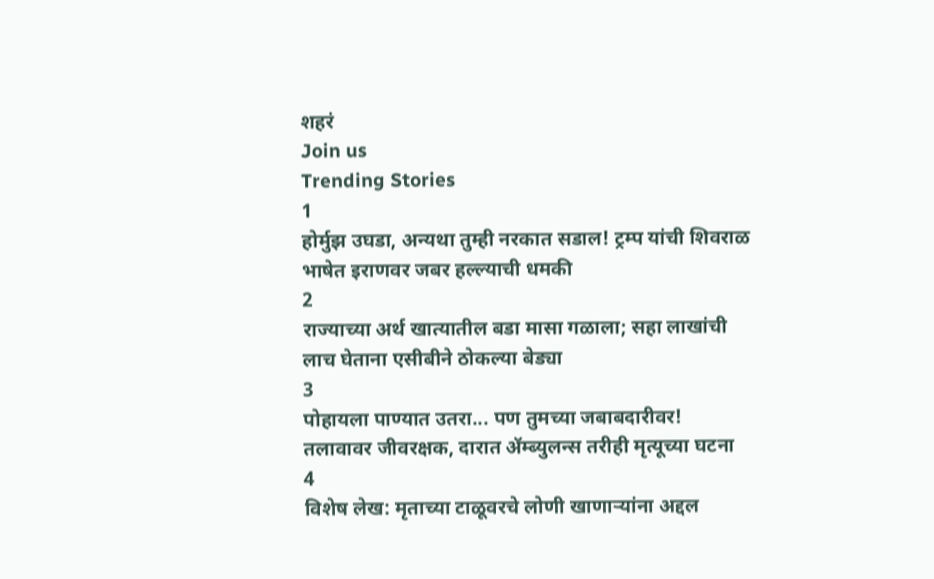शहरं
Join us
Trending Stories
1
होर्मुझ उघडा, अन्यथा तुम्ही नरकात सडाल! ट्रम्प यांची शिवराळ भाषेत इराणवर जबर हल्ल्याची धमकी
2
राज्याच्या अर्थ खात्यातील बडा मासा गळाला; सहा लाखांची लाच घेताना एसीबीने ठोकल्या बेड्या
3
पोहायला पाण्यात उतरा... पण तुमच्या जबाबदारीवर! तलावावर जीवरक्षक, दारात ॲम्ब्युलन्स तरीही मृत्यूच्या घटना
4
विशेष लेख: मृताच्या टाळूवरचे लोणी खाणाऱ्यांना अद्दल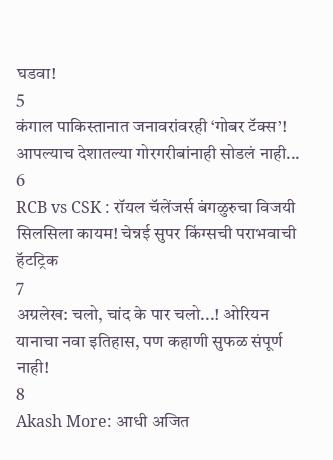घडवा!
5
कंगाल पाकिस्तानात जनावरांवरही ‘गोबर टॅक्स’! आपल्याच देशातल्या गोरगरीबांनाही सोडलं नाही...
6
RCB vs CSK : रॉयल चॅलेंजर्स बंगळुरुचा विजयी सिलसिला कायम! चेन्नई सुपर किंग्सची पराभवाची हॅटट्रिक
7
अग्रलेख: चलो, चांद के पार चलो...! ओरियन यानाचा नवा इतिहास, पण कहाणी सुफळ संपूर्ण नाही!
8
Akash More: आधी अजित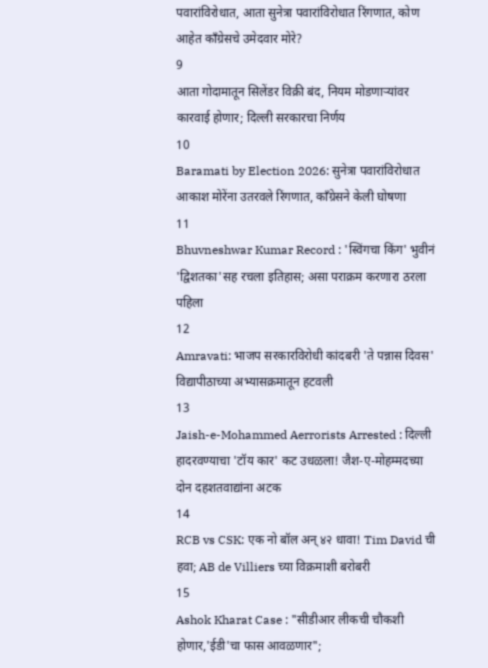पवारांविरोधात, आता सुनेत्रा पवारांविरोधात रिंगणात, कोण आहेत काँग्रेसचे उमेदवार मोरे?
9
आता गोदामातून सिलेंडर विक्री बंद, नियम मोडणाऱ्यांवर कारवाई होणार; दिल्ली सरकारचा निर्णय
10
Baramati by Election 2026: सुनेत्रा पवारांविरोधात आकाश मोरेंना उतरवले रिंगणात, काँग्रेसने केली घोषणा
11
Bhuvneshwar Kumar Record : 'स्विंगचा किंग' भुवीनं 'द्विशतका'सह रचला इतिहास; असा पराक्रम करणारा ठरला पहिला
12
Amravati: भाजप सरकारविरोधी कांदबरी 'ते पन्नास दिवस' विद्यापीठाच्या अभ्यासक्रमातून हटवली
13
Jaish-e-Mohammed Aerrorists Arrested : दिल्ली हादरवण्याचा 'टॉय कार' कट उधळला! जैश-ए-मोहम्मदच्या दोन दहशतवाद्यांना अटक
14
RCB vs CSK: एक नो बॉल अन् ४२ धावा! Tim David ची हवा; AB de Villiers च्या विक्रमाशी बरोबरी
15
Ashok Kharat Case : "सीडीआर लीकची चौकशी होणार,'ईडी'चा फास आवळणार";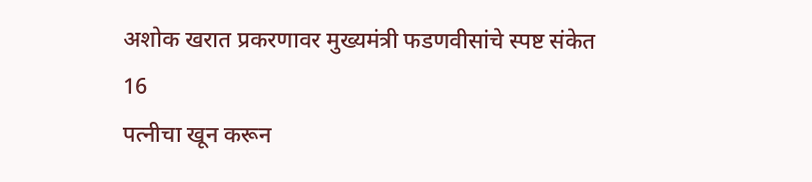अशोक खरात प्रकरणावर मुख्यमंत्री फडणवीसांचे स्पष्ट संकेत
16
पत्नीचा खून करून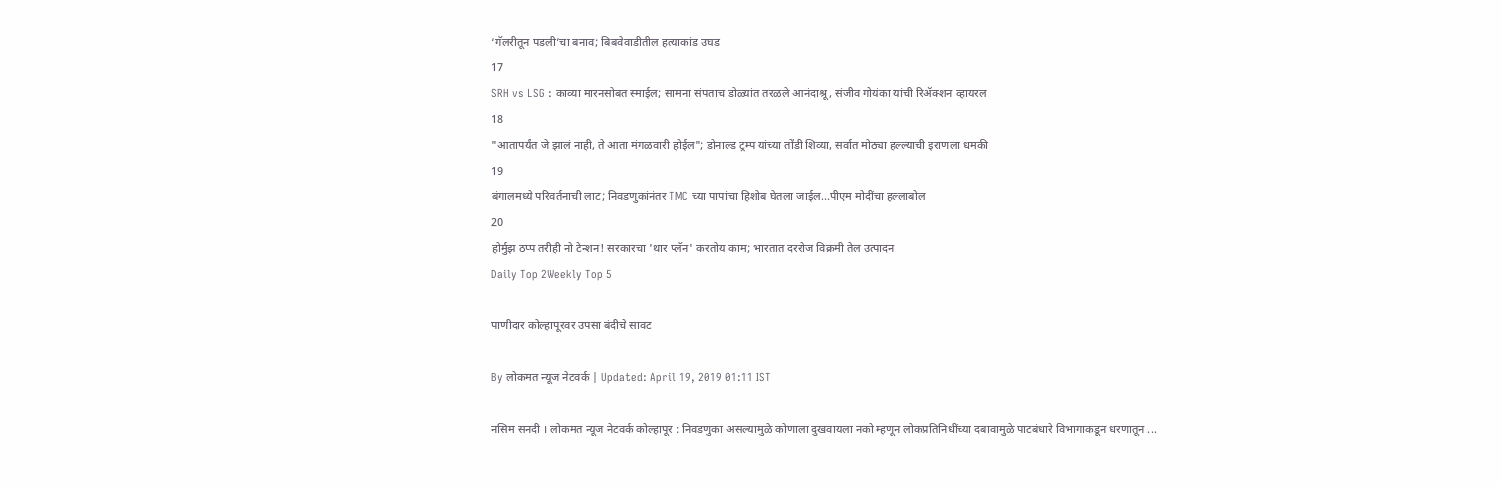‘गॅलरीतून पडली’चा बनाव; बिबवेवाडीतील हत्याकांड उघड
17
SRH vs LSG : काव्या मारनसोबत स्माईल; सामना संपताच डोळ्यांत तरळले आनंदाश्रू, संजीव गोयंका यांची रिॲक्शन व्हायरल
18
"आतापर्यंत जे झालं नाही, ते आता मंगळवारी होईल"; डोनाल्ड ट्रम्प यांच्या तोंडी शिव्या, सर्वात मोठ्या हल्ल्याची इराणला धमकी
19
बंगालमध्ये परिवर्तनाची लाट; निवडणुकांनंतर TMC च्या पापांचा हिशोब घेतला जाईल...पीएम मोदींचा हल्लाबोल
20
होर्मुझ ठप्प तरीही नो टेन्शन! सरकारचा 'थार प्लॅन' करतोय काम; भारतात दररोज विक्रमी तेल उत्पादन
Daily Top 2Weekly Top 5

पाणीदार कोल्हापूरवर उपसा बंदीचे सावट

By लोकमत न्यूज नेटवर्क | Updated: April 19, 2019 01:11 IST

नसिम सनदी । लोकमत न्यूज नेटवर्क कोल्हापूर : निवडणुका असल्यामुळे कोणाला दुखवायला नको म्हणून लोकप्रतिनिधींच्या दबावामुळे पाटबंधारे विभागाकडून धरणातून ...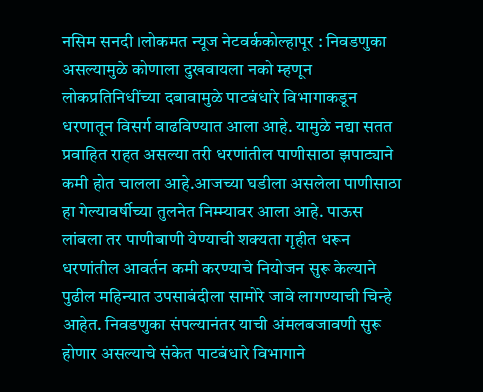नसिम सनदी ।लोकमत न्यूज नेटवर्ककोल्हापूर : निवडणुका असल्यामुळे कोणाला दुखवायला नको म्हणून लोकप्रतिनिधींच्या दबावामुळे पाटबंधारे विभागाकडून धरणातून विसर्ग वाढविण्यात आला आहे. यामुळे नद्या सतत प्रवाहित राहत असल्या तरी धरणांतील पाणीसाठा झपाट्याने कमी होत चालला आहे.आजच्या घडीला असलेला पाणीसाठा हा गेल्यावर्षीच्या तुलनेत निम्म्यावर आला आहे. पाऊस लांबला तर पाणीबाणी येण्याची शक्यता गृहीत धरून धरणांतील आवर्तन कमी करण्याचे नियोजन सुरू केल्याने पुढील महिन्यात उपसाबंदीला सामोरे जावे लागण्याची चिन्हे आहेत. निवडणुका संपल्यानंतर याची अंमलबजावणी सुरू होणार असल्याचे संकेत पाटबंधारे विभागाने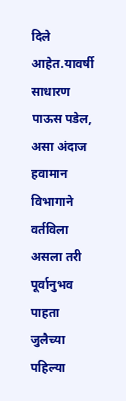दिले आहेत.यावर्षी साधारण पाऊस पडेल, असा अंदाज हवामान विभागाने वर्तविला असला तरी पूर्वानुभव पाहता जुलैच्या पहिल्या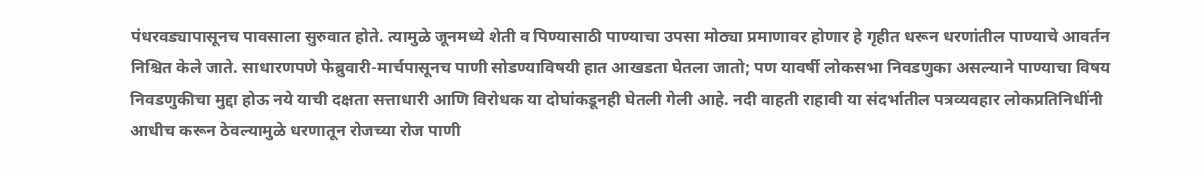पंधरवड्यापासूनच पावसाला सुरुवात होते. त्यामुळे जूनमध्ये शेती व पिण्यासाठी पाण्याचा उपसा मोठ्या प्रमाणावर होणार हे गृहीत धरून धरणांतील पाण्याचे आवर्तन निश्चित केले जाते. साधारणपणे फेब्रुवारी-मार्चपासूनच पाणी सोडण्याविषयी हात आखडता घेतला जातो; पण यावर्षी लोकसभा निवडणुका असल्याने पाण्याचा विषय निवडणुकीचा मुद्दा होऊ नये याची दक्षता सत्ताधारी आणि विरोधक या दोघांकडूनही घेतली गेली आहे. नदी वाहती राहावी या संदर्भातील पत्रव्यवहार लोकप्रतिनिधींनी आधीच करून ठेवल्यामुळे धरणातून रोजच्या रोज पाणी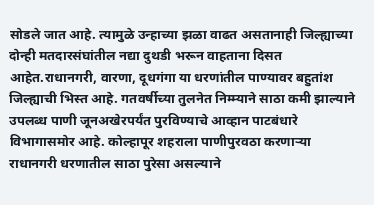सोडले जात आहे. त्यामुळे उन्हाच्या झळा वाढत असतानाही जिल्ह्याच्या दोन्ही मतदारसंघांतील नद्या दुथडी भरून वाहताना दिसत आहेत.राधानगरी, वारणा, दूधगंगा या धरणांतील पाण्यावर बहुतांश जिल्ह्याची भिस्त आहे. गतवर्षीच्या तुलनेत निम्म्याने साठा कमी झाल्याने उपलब्ध पाणी जूनअखेरपर्यंत पुरविण्याचे आव्हान पाटबंधारे विभागासमोर आहे. कोल्हापूर शहराला पाणीपुरवठा करणाऱ्या राधानगरी धरणातील साठा पुरेसा असल्याने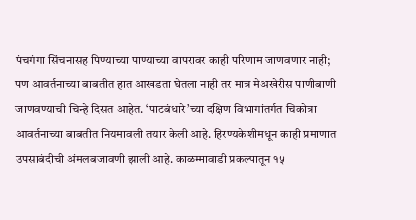पंचगंगा सिंचनासह पिण्याच्या पाण्याच्या वापरावर काही परिणाम जाणवणार नाही; पण आवर्तनाच्या बाबतीत हात आखडता घेतला नाही तर मात्र मेअखेरीस पाणीबाणी जाणवण्याची चिन्हे दिसत आहेत. ‘पाटबंधारे’च्या दक्षिण विभागांतर्गत चिकोत्रा आवर्तनाच्या बाबतीत नियमावली तयार केली आहे. हिरण्यकेशीमधून काही प्रमाणात उपसाबंदीची अंमलबजावणी झाली आहे. काळम्मावाडी प्रकल्पातून १५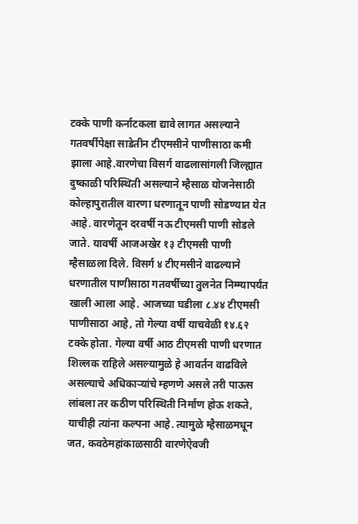टक्के पाणी कर्नाटकला द्यावे लागत असल्याने गतवर्षीपेक्षा साडेतीन टीएमसीने पाणीसाठा कमी झाला आहे.वारणेचा विसर्ग वाढलासांगली जिल्ह्यात दुष्काळी परिस्थिती असल्याने म्हैसाळ योजनेसाठी कोल्हापुरातील वारणा धरणातून पाणी सोडण्यात येत आहे. वारणेतून दरवर्षी नऊ टीएमसी पाणी सोडले जाते. यावर्षी आजअखेर १३ टीएमसी पाणी म्हैसाळला दिले. विसर्ग ४ टीएमसीने वाढल्याने धरणातील पाणीसाठा गतवर्षीच्या तुलनेत निम्म्यापर्यंत खाली आला आहे. आजच्या घडीला ८.४४ टीएमसी पाणीसाठा आहे, तो गेल्या वर्षी याचवेळी १४.६२ टक्के होता. गेल्या वर्षी आठ टीएमसी पाणी धरणात शिल्लक राहिले असल्यामुळे हे आवर्तन वाढविले असल्याचे अधिकाऱ्यांचे म्हणणे असले तरी पाऊस लांबला तर कठीण परिस्थिती निर्माण होऊ शकते, याचीही त्यांना कल्पना आहे. त्यामुळे म्हैसाळमधून जत, कवठेमहांकाळसाठी वारणेऐवजी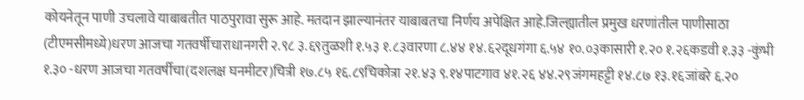कोयनेतून पाणी उचलावे याबाबतीत पाठपुरावा सुरू आहे. मतदान झाल्यानंतर याबाबतचा निर्णय अपेक्षित आहे.जिल्ह्यातील प्रमुख धरणांतील पाणीसाठा (टीएमसीमध्ये)धरण आजचा गतवर्षीचाराधानगरी २.९८ ३.६९तुळशी १.५३ १.८३वारणा ८.४४ १४.६२दूधगंगा ६.५४ १०.०३कासारी १.२० १.२६कडवी १.३३ -कुंभी १.३० -धरण आजचा गतवर्षीचा(दशलक्ष घनमीटर)चित्री १७.८५ १६.८९चिकोत्रा २१.४३ ९.१४पाटगाव ४१.२६ ४४.२९जंगमहट्टी १४.८७ १३.१६जांबरे ६.२०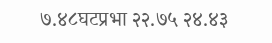७.४८घटप्रभा २२.७५ २४.४३